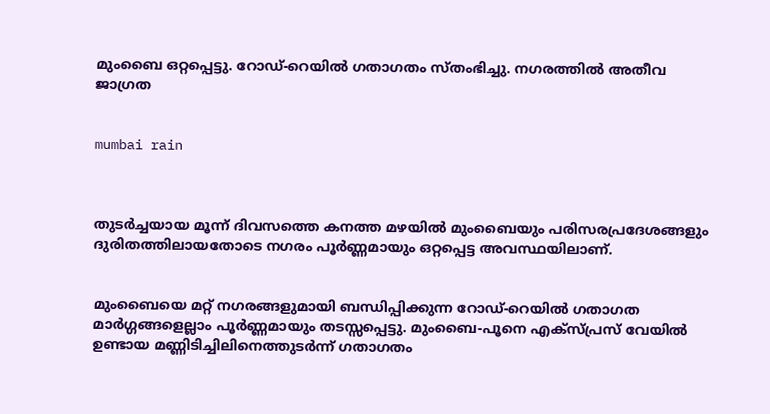മുംബൈ ഒറ്റപ്പെട്ടു. റോഡ്-റെയില്‍ ഗതാഗതം സ്തംഭിച്ചു. നഗരത്തില്‍ അതീവ ജാഗ്രത


mumbai rain



തുടര്‍ച്ചയായ മൂന്ന് ദിവസത്തെ കനത്ത മഴയില്‍ മുംബൈയും പരിസരപ്രദേശങ്ങളും ദുരിതത്തിലായതോടെ നഗരം പൂര്‍ണ്ണമായും ഒറ്റപ്പെട്ട അവസ്ഥയിലാണ്.


മുംബൈയെ മറ്റ് നഗരങ്ങളുമായി ബന്ധിപ്പിക്കുന്ന റോഡ്-റെയില്‍ ഗതാഗത മാര്‍ഗ്ഗങ്ങളെല്ലാം പൂര്‍ണ്ണമായും തടസ്സപ്പെട്ടു. മുംബൈ-പൂനെ എക്സ്പ്രസ് വേയില്‍ ഉണ്ടായ മണ്ണിടിച്ചിലിനെത്തുടര്‍ന്ന് ഗതാഗതം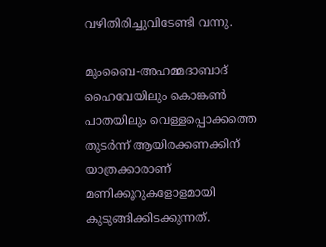വഴിതിരിച്ചുവിടേണ്ടി വന്നു.

മുംബൈ-അഹമ്മദാബാദ് ഹൈവേയിലും കൊങ്കണ്‍ പാതയിലും വെള്ളപ്പൊക്കത്തെ തുടര്‍ന്ന് ആയിരക്കണക്കിന് യാത്രക്കാരാണ് മണിക്കൂറുകളോളമായി കുടുങ്ങിക്കിടക്കുന്നത്.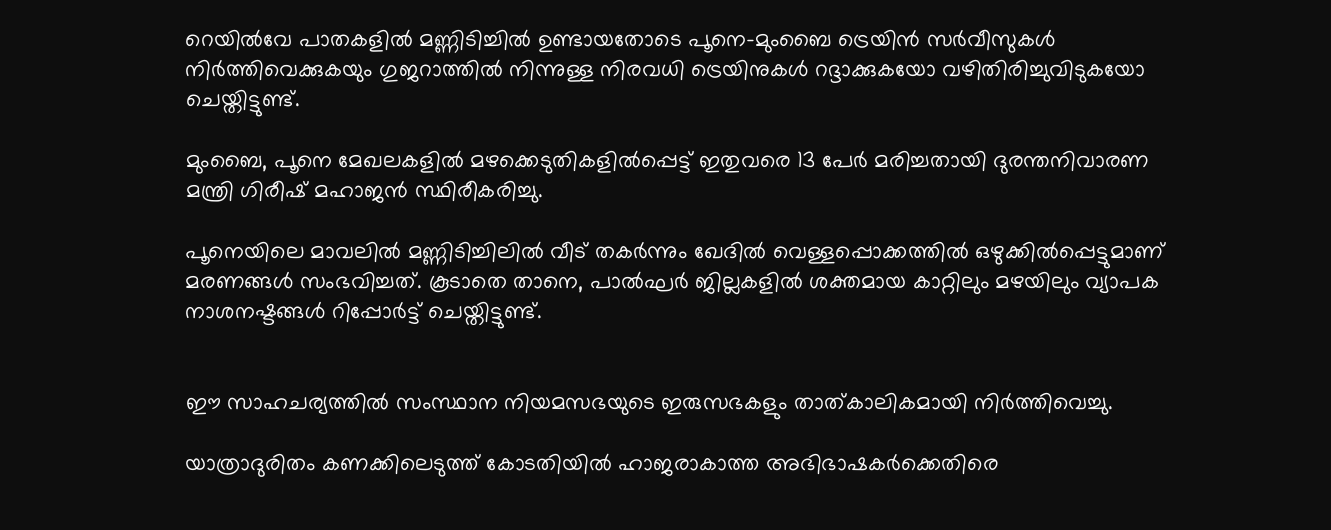റെയില്‍വേ പാതകളില്‍ മണ്ണിടിച്ചില്‍ ഉണ്ടായതോടെ പൂനെ-മുംബൈ ട്രെയിന്‍ സര്‍വീസുകള്‍ നിര്‍ത്തിവെക്കുകയും ഗുജറാത്തില്‍ നിന്നുള്ള നിരവധി ട്രെയിനുകള്‍ റദ്ദാക്കുകയോ വഴിതിരിച്ചുവിടുകയോ ചെയ്തിട്ടുണ്ട്.

മുംബൈ, പൂനെ മേഖലകളില്‍ മഴക്കെടുതികളില്‍പ്പെട്ട് ഇതുവരെ 13 പേര്‍ മരിച്ചതായി ദുരന്തനിവാരണ മന്ത്രി ഗിരീഷ് മഹാജന്‍ സ്ഥിരീകരിച്ചു.

പൂനെയിലെ മാവലില്‍ മണ്ണിടിച്ചിലില്‍ വീട് തകര്‍ന്നും ഖേദില്‍ വെള്ളപ്പൊക്കത്തില്‍ ഒഴുക്കില്‍പ്പെട്ടുമാണ് മരണങ്ങള്‍ സംഭവിച്ചത്. കൂടാതെ താനെ, പാല്‍ഘര്‍ ജില്ലകളില്‍ ശക്തമായ കാറ്റിലും മഴയിലും വ്യാപക നാശനഷ്ടങ്ങള്‍ റിപ്പോര്‍ട്ട് ചെയ്തിട്ടുണ്ട്.


ഈ സാഹചര്യത്തില്‍ സംസ്ഥാന നിയമസഭയുടെ ഇരുസഭകളും താത്കാലികമായി നിര്‍ത്തിവെച്ചു.

യാത്രാദുരിതം കണക്കിലെടുത്ത് കോടതിയില്‍ ഹാജരാകാത്ത അഭിഭാഷകര്‍ക്കെതിരെ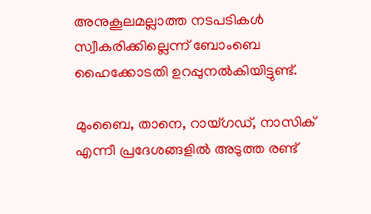അനുകൂലമല്ലാത്ത നടപടികള്‍ സ്വീകരിക്കില്ലെന്ന് ബോംബെ ഹൈക്കോടതി ഉറപ്പുനല്‍കിയിട്ടുണ്ട്.

മുംബൈ, താനെ, റായ്ഗഡ്, നാസിക് എന്നീ പ്രദേശങ്ങളില്‍ അടുത്ത രണ്ട്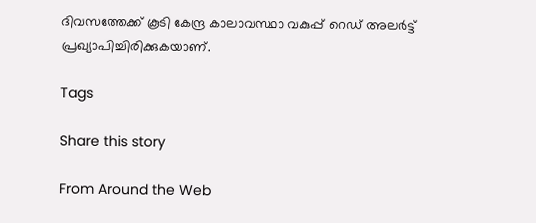ദിവസത്തേക്ക് കൂടി കേന്ദ്ര കാലാവസ്ഥാ വകുപ്പ് റെഡ് അലര്‍ട്ട് പ്രഖ്യാപിച്ചിരിക്കുകയാണ്.

Tags

Share this story

From Around the Web